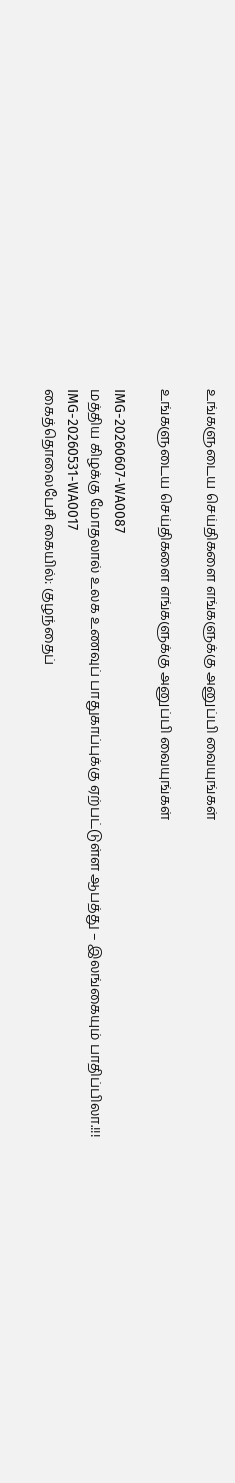உங்களுடைய செய்திகளை எங்களுக்கு அனுப்பி வையுங்கள்

உங்களுடைய செய்திகளை எங்களுக்கு அனுப்பி வையுங்கள்

IMG-20260607-WA0087
மத்திய கிழக்கு மோதலால் உலக உணவுப் பாதுகாப்புக்கு ஏற்பட்டுள்ள ஆபத்து – இலங்கையும் பாதிப்பிலா.!!!
IMG-20260531-WA0017
கைத்தொலைபேசி கையில்: குழந்தைப்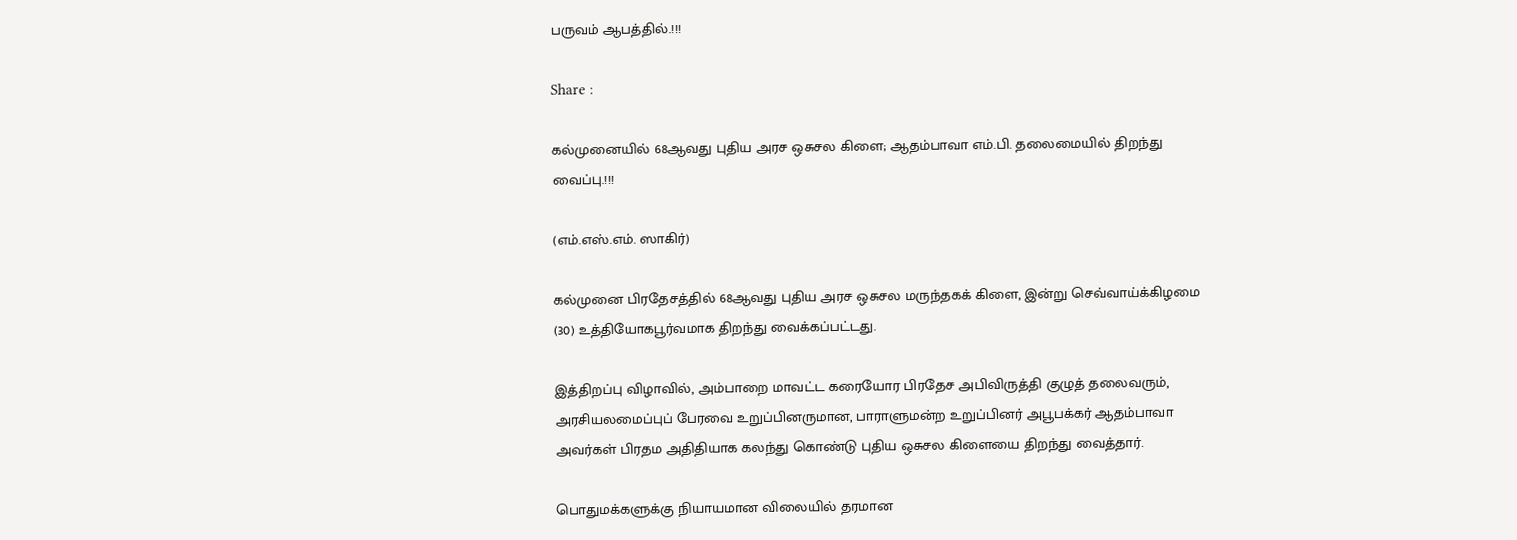பருவம் ஆபத்தில்.!!!

Share :

கல்முனையில் 68ஆவது புதிய அரச ஒசுசல கிளை; ஆதம்பாவா எம்.பி. தலைமையில் திறந்து வைப்பு.!!!

(எம்.எஸ்.எம். ஸாகிர்)

கல்முனை பிரதேசத்தில் 68ஆவது புதிய அரச ஒசுசல மருந்தகக் கிளை, இன்று செவ்வாய்க்கிழமை (30) உத்தியோகபூர்வமாக திறந்து வைக்கப்பட்டது.

இத்திறப்பு விழாவில், அம்பாறை மாவட்ட கரையோர பிரதேச அபிவிருத்தி குழுத் தலைவரும், அரசியலமைப்புப் பேரவை உறுப்பினருமான, பாராளுமன்ற உறுப்பினர் அபூபக்கர் ஆதம்பாவா அவர்கள் பிரதம அதிதியாக கலந்து கொண்டு புதிய ஒசுசல கிளையை திறந்து வைத்தார்.

பொதுமக்களுக்கு நியாயமான விலையில் தரமான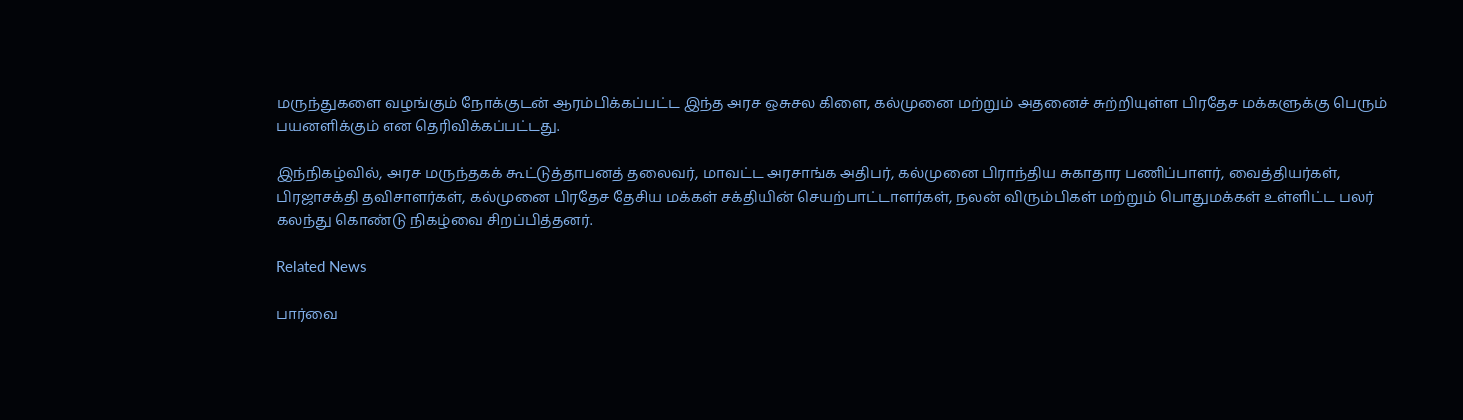மருந்துகளை வழங்கும் நோக்குடன் ஆரம்பிக்கப்பட்ட இந்த அரச ஒசுசல கிளை, கல்முனை மற்றும் அதனைச் சுற்றியுள்ள பிரதேச மக்களுக்கு பெரும் பயனளிக்கும் என தெரிவிக்கப்பட்டது.

இந்நிகழ்வில், அரச மருந்தகக் கூட்டுத்தாபனத் தலைவர், மாவட்ட அரசாங்க அதிபர், கல்முனை பிராந்திய சுகாதார பணிப்பாளர், வைத்தியர்கள், பிரஜாசக்தி தவிசாளர்கள், கல்முனை பிரதேச தேசிய மக்கள் சக்தியின் செயற்பாட்டாளர்கள், நலன் விரும்பிகள் மற்றும் பொதுமக்கள் உள்ளிட்ட பலர் கலந்து கொண்டு நிகழ்வை சிறப்பித்தனர்.

Related News

பார்வை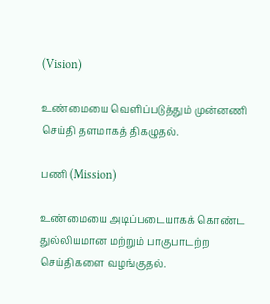(Vision)

உண்மையை வெளிப்படுத்தும் முன்னணி செய்தி தளமாகத் திகழுதல்.

பணி (Mission)

உண்மையை அடிப்படையாகக் கொண்ட துல்லியமான மற்றும் பாகுபாடற்ற செய்திகளை வழங்குதல்.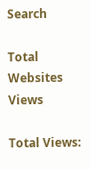Search

Total Websites Views

Total Views: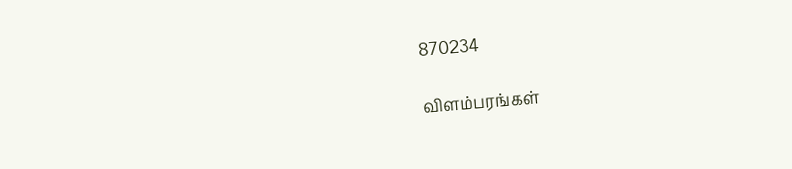870234

விளம்பரங்கள்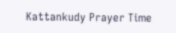Kattankudy Prayer Time